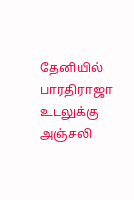தேனியில் பாரதிராஜா உடலுக்கு அஞ்சலி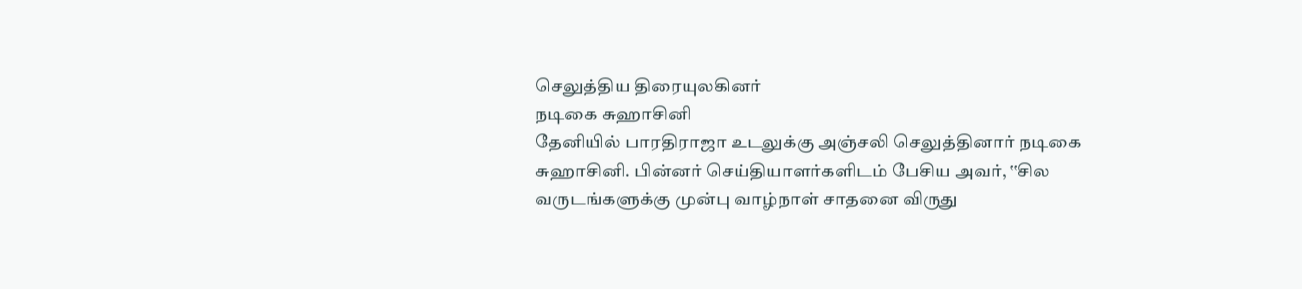செலுத்திய திரையுலகினர்
நடிகை சுஹாசினி
தேனியில் பாரதிராஜா உடலுக்கு அஞ்சலி செலுத்தினார் நடிகை சுஹாசினி. பின்னர் செய்தியாளர்களிடம் பேசிய அவர், ‛‛சில வருடங்களுக்கு முன்பு வாழ்நாள் சாதனை விருது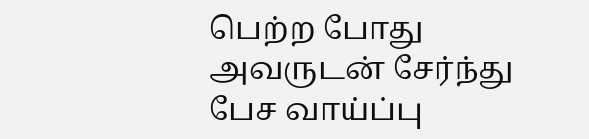பெற்ற போது அவருடன் சேர்ந்து பேச வாய்ப்பு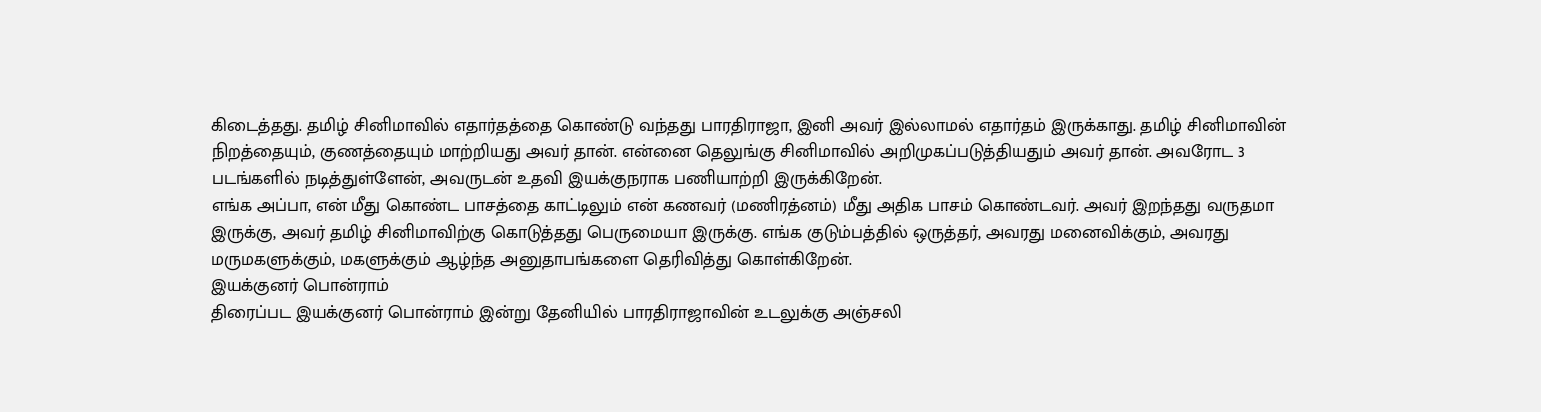கிடைத்தது. தமிழ் சினிமாவில் எதார்தத்தை கொண்டு வந்தது பாரதிராஜா, இனி அவர் இல்லாமல் எதார்தம் இருக்காது. தமிழ் சினிமாவின் நிறத்தையும், குணத்தையும் மாற்றியது அவர் தான். என்னை தெலுங்கு சினிமாவில் அறிமுகப்படுத்தியதும் அவர் தான். அவரோட 3 படங்களில் நடித்துள்ளேன், அவருடன் உதவி இயக்குநராக பணியாற்றி இருக்கிறேன்.
எங்க அப்பா, என் மீது கொண்ட பாசத்தை காட்டிலும் என் கணவர் (மணிரத்னம்) மீது அதிக பாசம் கொண்டவர். அவர் இறந்தது வருதமா இருக்கு, அவர் தமிழ் சினிமாவிற்கு கொடுத்தது பெருமையா இருக்கு. எங்க குடும்பத்தில் ஒருத்தர், அவரது மனைவிக்கும், அவரது மருமகளுக்கும், மகளுக்கும் ஆழ்ந்த அனுதாபங்களை தெரிவித்து கொள்கிறேன்.
இயக்குனர் பொன்ராம்
திரைப்பட இயக்குனர் பொன்ராம் இன்று தேனியில் பாரதிராஜாவின் உடலுக்கு அஞ்சலி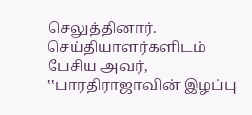செலுத்தினார். செய்தியாளர்களிடம் பேசிய அவர், ‛‛பாரதிராஜாவின் இழப்பு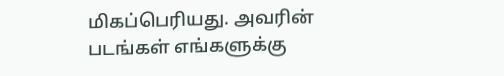மிகப்பெரியது. அவரின் படங்கள் எங்களுக்கு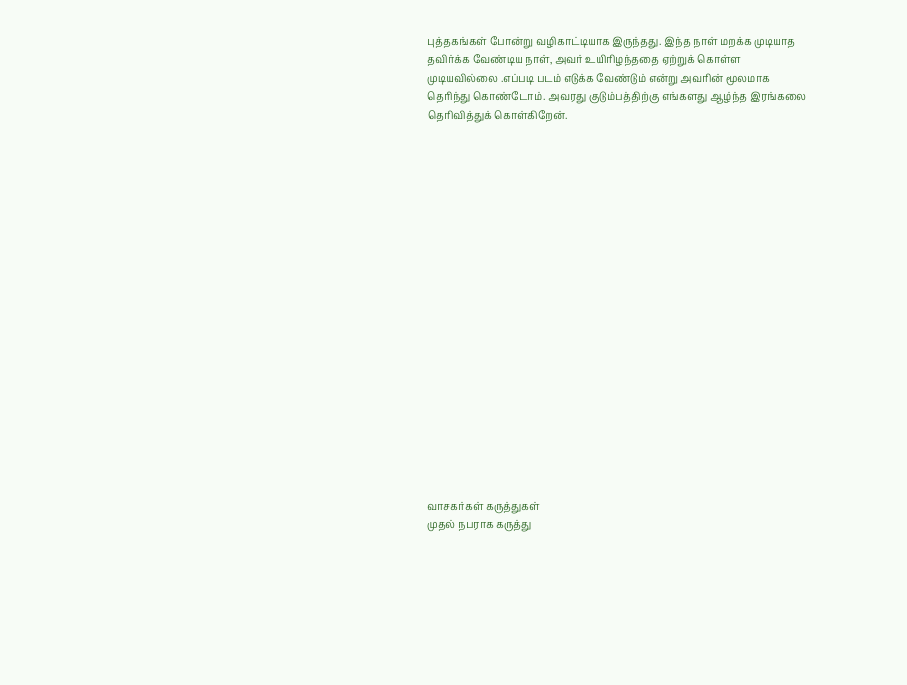புத்தகங்கள் போன்று வழிகாட்டியாக இருந்தது. இந்த நாள் மறக்க முடியாத தவிர்க்க வேண்டிய நாள், அவர் உயிரிழந்ததை ஏற்றுக் கொள்ள முடியவில்லை .எப்படி படம் எடுக்க வேண்டும் என்று அவரின் மூலமாக தெரிந்து கொண்டோம். அவரது குடும்பத்திற்கு எங்களது ஆழ்ந்த இரங்கலை தெரிவித்துக் கொள்கிறேன்.




















வாசகர்கள் கருத்துகள்
முதல் நபராக கருத்து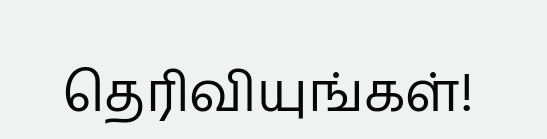தெரிவியுங்கள்!